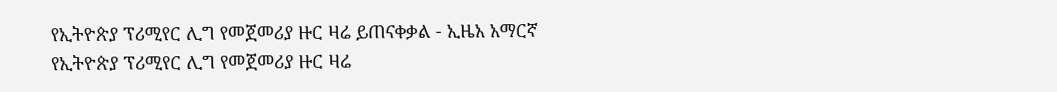የኢትዮጵያ ፕሪሚየር ሊግ የመጀመሪያ ዙር ዛሬ ይጠናቀቃል - ኢዜአ አማርኛ
የኢትዮጵያ ፕሪሚየር ሊግ የመጀመሪያ ዙር ዛሬ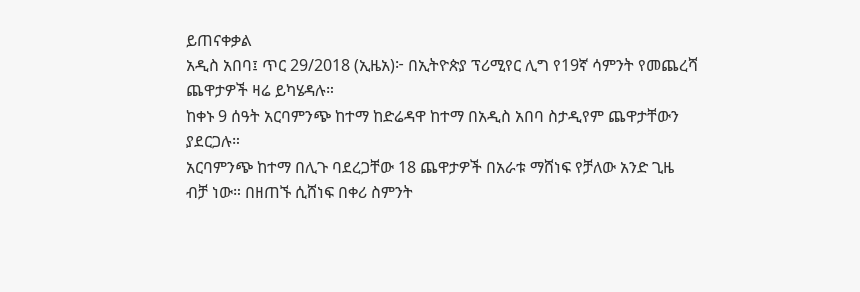ይጠናቀቃል
አዲስ አበባ፤ ጥር 29/2018 (ኢዜአ)፦ በኢትዮጵያ ፕሪሚየር ሊግ የ19ኛ ሳምንት የመጨረሻ ጨዋታዎች ዛሬ ይካሄዳሉ።
ከቀኑ 9 ሰዓት አርባምንጭ ከተማ ከድሬዳዋ ከተማ በአዲስ አበባ ስታዲየም ጨዋታቸውን ያደርጋሉ።
አርባምንጭ ከተማ በሊጉ ባደረጋቸው 18 ጨዋታዎች በአራቱ ማሸነፍ የቻለው አንድ ጊዜ ብቻ ነው። በዘጠኙ ሲሸነፍ በቀሪ ስምንት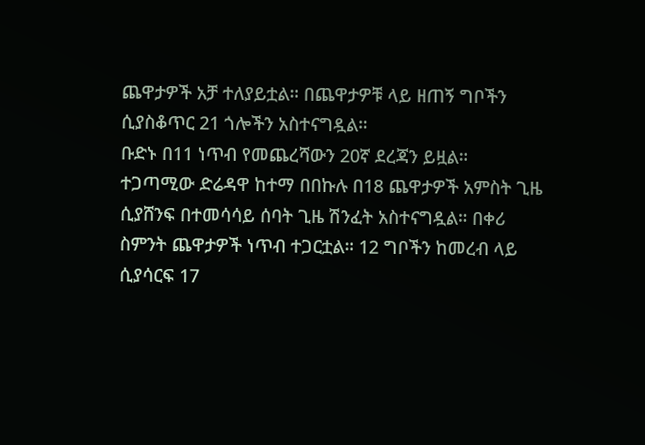ጨዋታዎች አቻ ተለያይቷል። በጨዋታዎቹ ላይ ዘጠኝ ግቦችን ሲያስቆጥር 21 ጎሎችን አስተናግዷል።
ቡድኑ በ11 ነጥብ የመጨረሻውን 20ኛ ደረጃን ይዟል።
ተጋጣሚው ድሬዳዋ ከተማ በበኩሉ በ18 ጨዋታዎች አምስት ጊዜ ሲያሸንፍ በተመሳሳይ ሰባት ጊዜ ሽንፈት አስተናግዷል። በቀሪ ስምንት ጨዋታዎች ነጥብ ተጋርቷል። 12 ግቦችን ከመረብ ላይ ሲያሳርፍ 17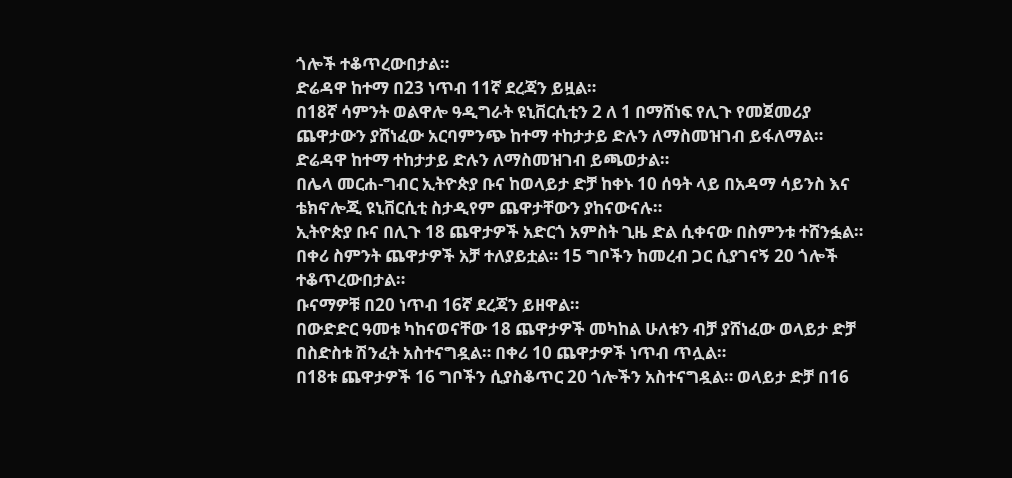ጎሎች ተቆጥረውበታል።
ድሬዳዋ ከተማ በ23 ነጥብ 11ኛ ደረጃን ይዟል።
በ18ኛ ሳምንት ወልዋሎ ዓዲግራት ዩኒቨርሲቲን 2 ለ 1 በማሸነፍ የሊጉ የመጀመሪያ ጨዋታውን ያሸነፈው አርባምንጭ ከተማ ተከታታይ ድሉን ለማስመዝገብ ይፋለማል።
ድሬዳዋ ከተማ ተከታታይ ድሉን ለማስመዝገብ ይጫወታል።
በሌላ መርሐ-ግብር ኢትዮጵያ ቡና ከወላይታ ድቻ ከቀኑ 10 ሰዓት ላይ በአዳማ ሳይንስ እና ቴክኖሎጂ ዩኒቨርሲቲ ስታዲየም ጨዋታቸውን ያከናውናሉ።
ኢትዮጵያ ቡና በሊጉ 18 ጨዋታዎች አድርጎ አምስት ጊዜ ድል ሲቀናው በስምንቱ ተሸንፏል። በቀሪ ስምንት ጨዋታዎች አቻ ተለያይቷል። 15 ግቦችን ከመረብ ጋር ሲያገናኝ 20 ጎሎች ተቆጥረውበታል።
ቡናማዎቹ በ20 ነጥብ 16ኛ ደረጃን ይዘዋል።
በውድድር ዓመቱ ካከናወናቸው 18 ጨዋታዎች መካከል ሁለቱን ብቻ ያሸነፈው ወላይታ ድቻ በስድስቱ ሽንፈት አስተናግዷል። በቀሪ 10 ጨዋታዎች ነጥብ ጥሏል።
በ18ቱ ጨዋታዎች 16 ግቦችን ሲያስቆጥር 20 ጎሎችን አስተናግዷል። ወላይታ ድቻ በ16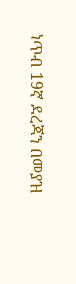ነጥብ 19ኛ ደረጃን በመያዝ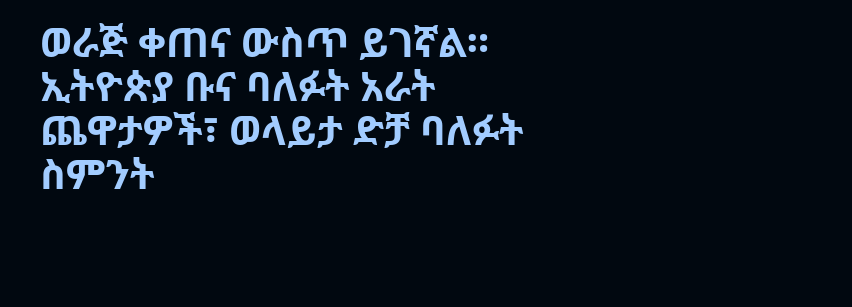ወራጅ ቀጠና ውስጥ ይገኛል።
ኢትዮጵያ ቡና ባለፉት አራት ጨዋታዎች፣ ወላይታ ድቻ ባለፉት ስምንት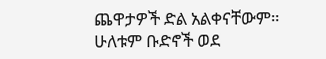ጨዋታዎች ድል አልቀናቸውም።
ሁለቱም ቡድኖች ወደ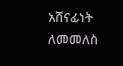አሸናፊነት ለመመለስ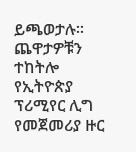ይጫወታሉ።
ጨዋታዎቹን ተከትሎ የኢትዮጵያ ፕሪሚየር ሊግ የመጀመሪያ ዙር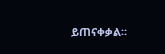ይጠናቀቃል።